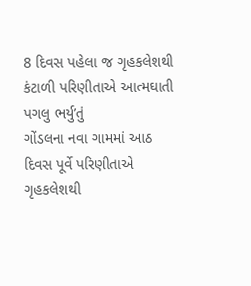8 દિવસ પહેલા જ ગૃહકલેશથી કંટાળી પરિણીતાએ આત્મઘાતી પગલુ ભર્યુ’તું
ગોંડલના નવા ગામમાં આઠ દિવસ પૂર્વે પરિણીતાએ ગૃહકલેશથી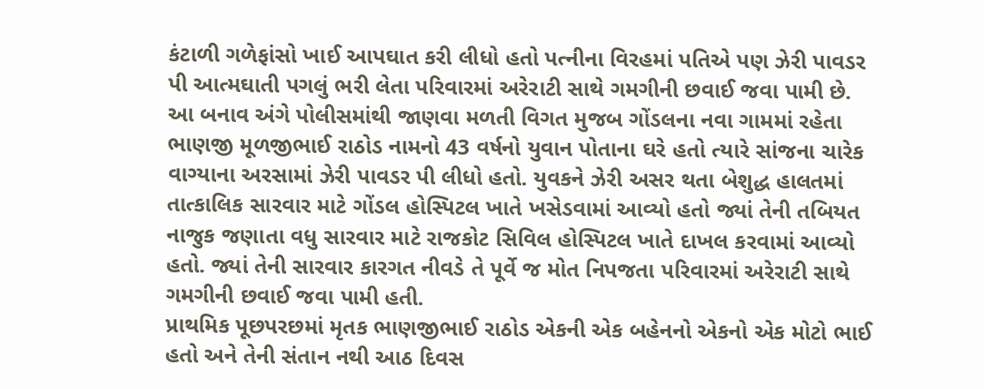કંટાળી ગળેફાંસો ખાઈ આપઘાત કરી લીધો હતો પત્નીના વિરહમાં પતિએ પણ ઝેરી પાવડર પી આત્મઘાતી પગલું ભરી લેતા પરિવારમાં અરેરાટી સાથે ગમગીની છવાઈ જવા પામી છે.
આ બનાવ અંગે પોલીસમાંથી જાણવા મળતી વિગત મુજબ ગોંડલના નવા ગામમાં રહેતા ભાણજી મૂળજીભાઈ રાઠોડ નામનો 43 વર્ષનો યુવાન પોતાના ઘરે હતો ત્યારે સાંજના ચારેક વાગ્યાના અરસામાં ઝેરી પાવડર પી લીધો હતો. યુવકને ઝેરી અસર થતા બેશુદ્ધ હાલતમાં તાત્કાલિક સારવાર માટે ગોંડલ હોસ્પિટલ ખાતે ખસેડવામાં આવ્યો હતો જ્યાં તેની તબિયત નાજુક જણાતા વધુ સારવાર માટે રાજકોટ સિવિલ હોસ્પિટલ ખાતે દાખલ કરવામાં આવ્યો હતો. જ્યાં તેની સારવાર કારગત નીવડે તે પૂર્વે જ મોત નિપજતા પરિવારમાં અરેરાટી સાથે ગમગીની છવાઈ જવા પામી હતી.
પ્રાથમિક પૂછપરછમાં મૃતક ભાણજીભાઈ રાઠોડ એકની એક બહેનનો એકનો એક મોટો ભાઈ હતો અને તેની સંતાન નથી આઠ દિવસ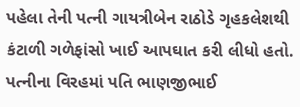પહેલા તેની પત્ની ગાયત્રીબેન રાઠોડે ગૃહકલેશથી કંટાળી ગળેફાંસો ખાઈ આપઘાત કરી લીધો હતો. પત્નીના વિરહમાં પતિ ભાણજીભાઈ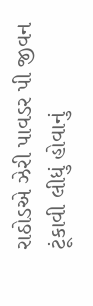રાઠોડએ ઝેરી પાવડર પી જીવન ટૂંકાવી લીધું હોવાનું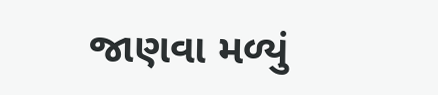જાણવા મળ્યું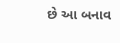છે આ બનાવ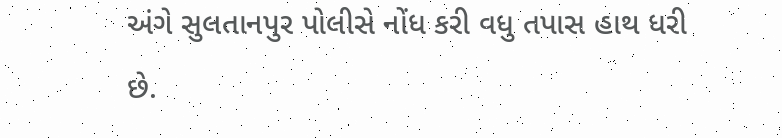અંગે સુલતાનપુર પોલીસે નોંધ કરી વધુ તપાસ હાથ ધરી છે.